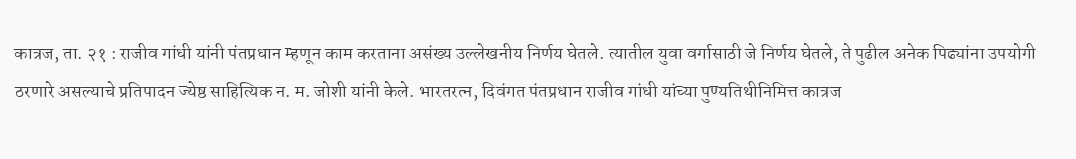कात्रज, ता. २१ : राजीव गांधी यांनी पंतप्रधान म्हणून काम करताना असंख्य उल्लेखनीय निर्णय घेतले. त्यातील युवा वर्गासाठी जे निर्णय घेतले, ते पुढील अनेक पिढ्यांना उपयोगी ठरणारे असल्याचे प्रतिपादन ज्येष्ठ साहित्यिक न. म. जोशी यांनी केले. भारतरत्न, दिवंगत पंतप्रधान राजीव गांधी यांच्या पुण्यतिथीनिमित्त कात्रज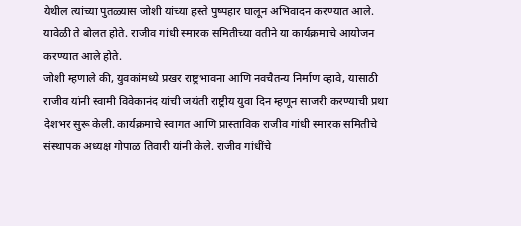येथील त्यांच्या पुतळ्यास जोशी यांच्या हस्ते पुष्पहार घालून अभिवादन करण्यात आले. यावेळी ते बोलत होते. राजीव गांधी स्मारक समितीच्या वतीने या कार्यक्रमाचे आयोजन करण्यात आले होते.
जोशी म्हणाले की, युवकांमध्ये प्रखर राष्ट्रभावना आणि नवचैतन्य निर्माण व्हावे, यासाठी राजीव यांनी स्वामी विवेकानंद यांची जयंती राष्ट्रीय युवा दिन म्हणून साजरी करण्याची प्रथा देशभर सुरू केली. कार्यक्रमाचे स्वागत आणि प्रास्ताविक राजीव गांधी स्मारक समितीचे संस्थापक अध्यक्ष गोपाळ तिवारी यांनी केले. राजीव गांधींचे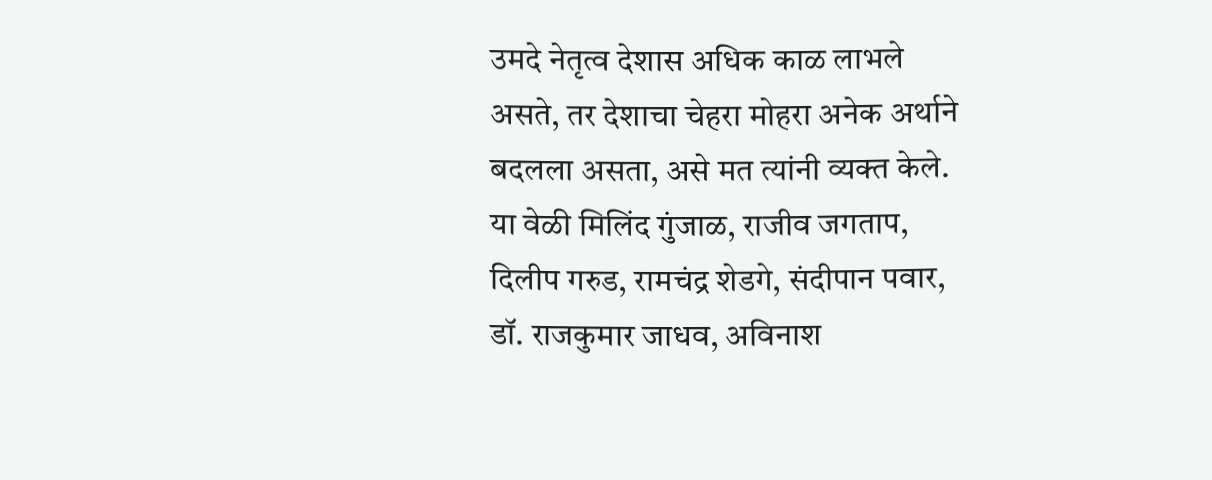उमदे नेतृत्व देशास अधिक काळ लाभले असते, तर देशाचा चेहरा मोहरा अनेक अर्थाने बदलला असता, असे मत त्यांनी व्यक्त केले.
या वेळी मिलिंद गुंजाळ, राजीव जगताप, दिलीप गरुड, रामचंद्र शेडगे, संदीपान पवार, डॉ. राजकुमार जाधव, अविनाश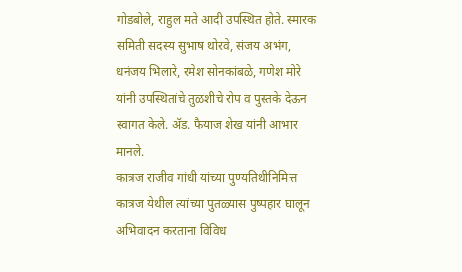गोडबोले, राहुल मते आदी उपस्थित होते. स्मारक समिती सदस्य सुभाष थोरवे, संजय अभंग, धनंजय भिलारे, रमेश सोनकांबळे, गणेश मोरे यांनी उपस्थितांचे तुळशीचे रोप व पुस्तके देऊन स्वागत केले. ॲड. फैयाज शेख यांनी आभार मानले.
कात्रज राजीव गांधी यांच्या पुण्यतिथीनिमित्त कात्रज येथील त्यांच्या पुतळ्यास पुष्पहार घालून अभिवादन करताना विविध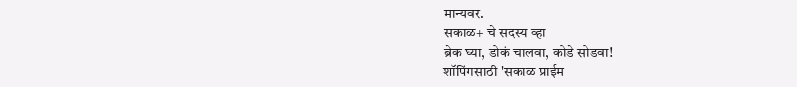मान्यवर.
सकाळ+ चे सदस्य व्हा
ब्रेक घ्या, डोकं चालवा, कोडे सोडवा!
शॉपिंगसाठी 'सकाळ प्राईम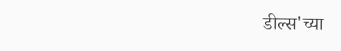डील्स'च्या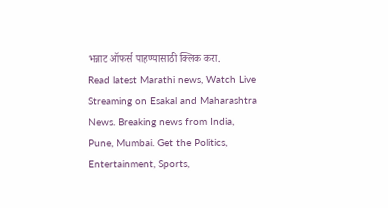भन्नाट ऑफर्स पाहण्यासाठी क्लिक करा.
Read latest Marathi news, Watch Live Streaming on Esakal and Maharashtra News. Breaking news from India, Pune, Mumbai. Get the Politics, Entertainment, Sports,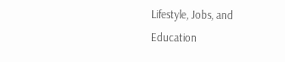Lifestyle, Jobs, and Education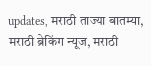updates, मराठी ताज्या बातम्या, मराठी ब्रेकिंग न्यूज, मराठी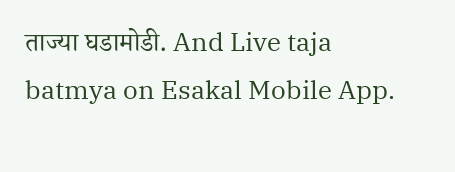ताज्या घडामोडी. And Live taja batmya on Esakal Mobile App.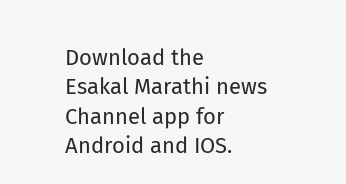Download the Esakal Marathi news Channel app for Android and IOS.